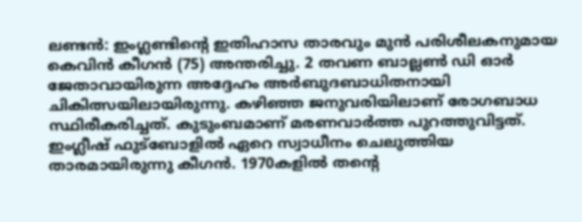ലണ്ടൻ: ഇംഗ്ലണ്ടിന്റെ ഇതിഹാസ താരവും മുൻ പരിശീലകനുമായ കെവിൻ കീഗൻ (75) അന്തരിച്ചു. 2 തവണ ബാല്ലൺ ഡി ഓർ ജേതാവായിരുന്ന അദ്ദേഹം അർബുദബാധിതനായി ചികിത്സയിലായിരുന്നു. കഴിഞ്ഞ ജനുവരിയിലാണ് രോഗബാധ സ്ഥിരീകരിച്ചത്. കുടുംബമാണ് മരണവാർത്ത പുറത്തുവിട്ടത്.
ഇംഗ്ലീഷ് ഫുട്ബോളിൽ ഏറെ സ്വാധീനം ചെലുത്തിയ താരമായിരുന്നു കീഗൻ. 1970കളിൽ തന്റെ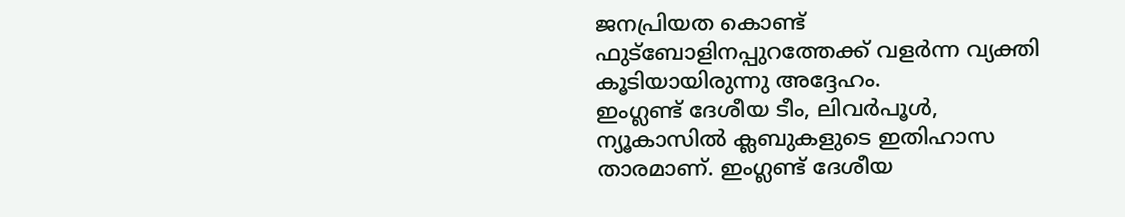ജനപ്രിയത കൊണ്ട് ഫുട്ബോളിനപ്പുറത്തേക്ക് വളർന്ന വ്യക്തി കൂടിയായിരുന്നു അദ്ദേഹം.
ഇംഗ്ലണ്ട് ദേശീയ ടീം, ലിവർപൂൾ, ന്യൂകാസിൽ ക്ലബുകളുടെ ഇതിഹാസ താരമാണ്. ഇംഗ്ലണ്ട് ദേശീയ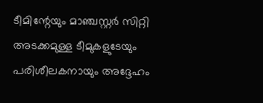ടീമിന്റേയും മാഞ്ചസ്റ്റർ സിറ്റി അടക്കമുള്ള ടീമുകളുടേയും പരിശീലകനായും അദ്ദേഹം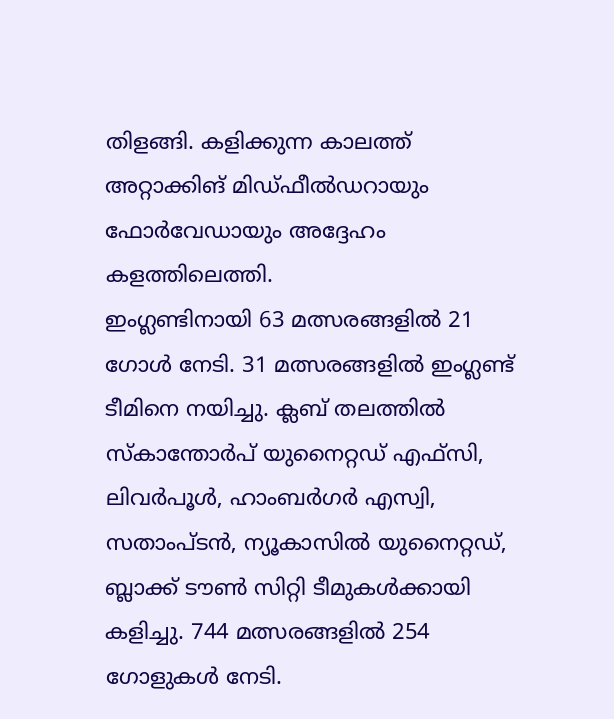തിളങ്ങി. കളിക്കുന്ന കാലത്ത് അറ്റാക്കിങ് മിഡ്ഫീൽഡറായും ഫോർവേഡായും അദ്ദേഹം കളത്തിലെത്തി.
ഇംഗ്ലണ്ടിനായി 63 മത്സരങ്ങളിൽ 21 ഗോൾ നേടി. 31 മത്സരങ്ങളിൽ ഇംഗ്ലണ്ട് ടീമിനെ നയിച്ചു. ക്ലബ് തലത്തിൽ സ്കാന്തോർപ് യുനൈറ്റഡ് എഫ്സി, ലിവർപൂൾ, ഹാംബർഗർ എസ്വി, സതാംപ്ടൻ, ന്യൂകാസിൽ യുനൈറ്റഡ്, ബ്ലാക്ക് ടൗൺ സിറ്റി ടീമുകൾക്കായി കളിച്ചു. 744 മത്സരങ്ങളിൽ 254 ഗോളുകൾ നേടി.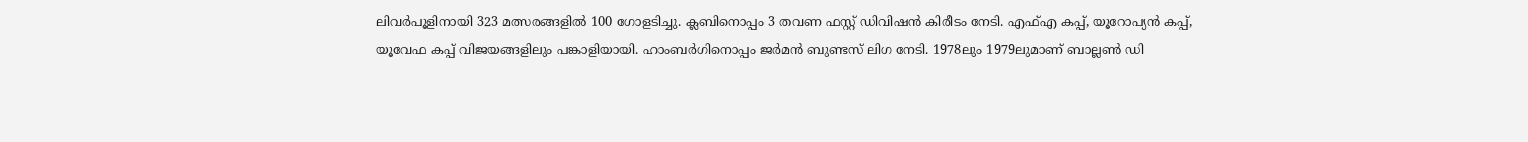ലിവർപൂളിനായി 323 മത്സരങ്ങളിൽ 100 ഗോളടിച്ചു. ക്ലബിനൊപ്പം 3 തവണ ഫസ്റ്റ് ഡിവിഷൻ കിരീടം നേടി. എഫ്എ കപ്പ്, യൂറോപ്യൻ കപ്പ്, യൂവേഫ കപ്പ് വിജയങ്ങളിലും പങ്കാളിയായി. ഹാംബർഗിനൊപ്പം ജർമൻ ബുണ്ടസ് ലിഗ നേടി. 1978ലും 1979ലുമാണ് ബാല്ലൺ ഡി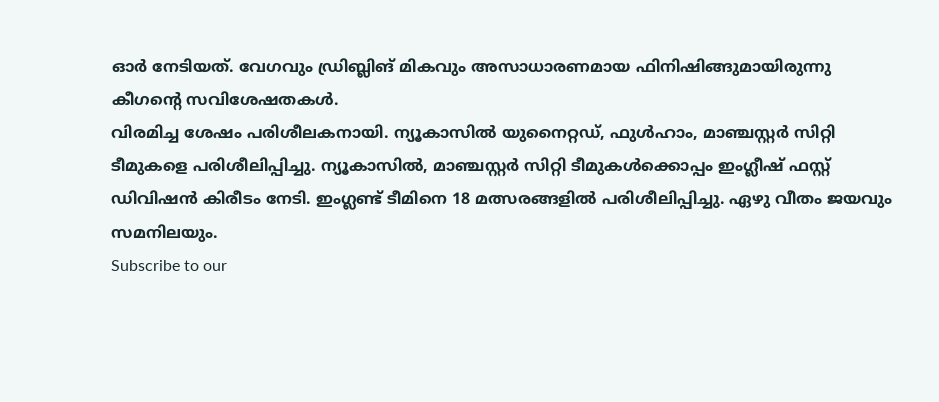ഓർ നേടിയത്. വേഗവും ഡ്രിബ്ലിങ് മികവും അസാധാരണമായ ഫിനിഷിങ്ങുമായിരുന്നു കീഗന്റെ സവിശേഷതകൾ.
വിരമിച്ച ശേഷം പരിശീലകനായി. ന്യൂകാസിൽ യുനൈറ്റഡ്, ഫുൾഹാം, മാഞ്ചസ്റ്റർ സിറ്റി ടീമുകളെ പരിശീലിപ്പിച്ചു. ന്യൂകാസിൽ, മാഞ്ചസ്റ്റർ സിറ്റി ടീമുകൾക്കൊപ്പം ഇംഗ്ലീഷ് ഫസ്റ്റ് ഡിവിഷൻ കിരീടം നേടി. ഇംഗ്ലണ്ട് ടീമിനെ 18 മത്സരങ്ങളിൽ പരിശീലിപ്പിച്ചു. ഏഴു വീതം ജയവും സമനിലയും.
Subscribe to our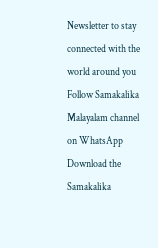Newsletter to stay connected with the world around you
Follow Samakalika Malayalam channel on WhatsApp
Download the Samakalika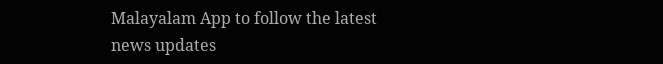Malayalam App to follow the latest news updates